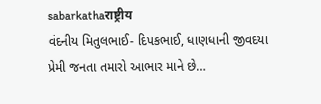sabarkathaराष्ट्रीय
વંદનીય મિતુલભાઈ- દિપકભાઈ, ધાણધાની જીવદયા પ્રેમી જનતા તમારો આભાર માને છે…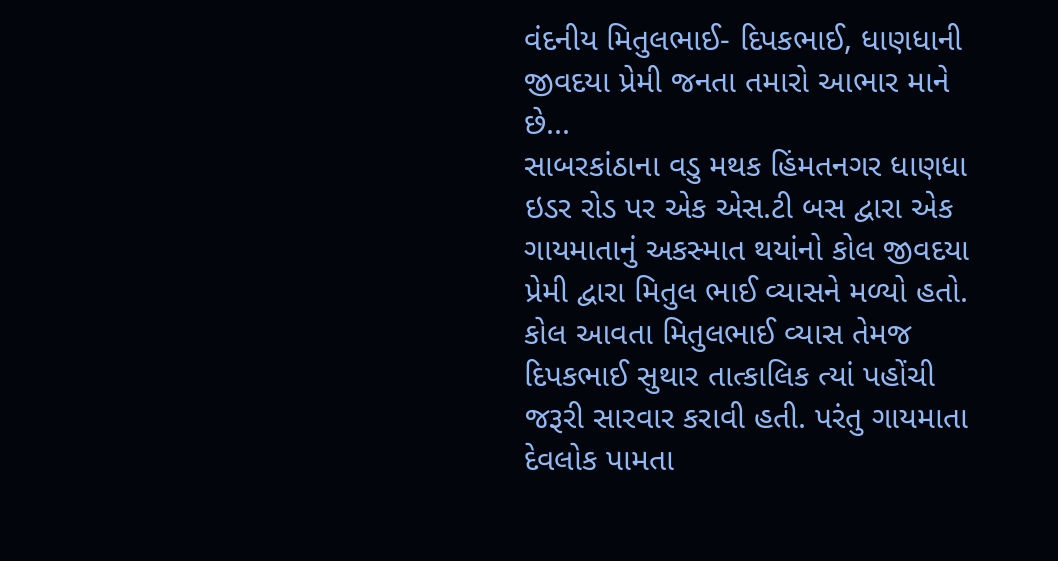વંદનીય મિતુલભાઈ- દિપકભાઈ, ધાણધાની જીવદયા પ્રેમી જનતા તમારો આભાર માને છે...
સાબરકાંઠાના વડુ મથક હિંમતનગર ધાણધા ઇડર રોડ પર એક એસ.ટી બસ દ્વારા એક ગાયમાતાનું અકસ્માત થયાંનો કોલ જીવદયા પ્રેમી દ્વારા મિતુલ ભાઈ વ્યાસને મળ્યો હતો.
કોલ આવતા મિતુલભાઈ વ્યાસ તેમજ દિપકભાઈ સુથાર તાત્કાલિક ત્યાં પહોંચી જરૂરી સારવાર કરાવી હતી. પરંતુ ગાયમાતા દેવલોક પામતા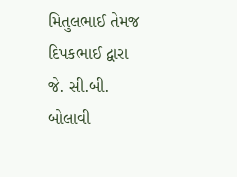મિતુલભાઈ તેમજ દિપકભાઈ દ્વારા જે. સી.બી. બોલાવી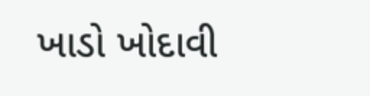ખાડો ખોદાવી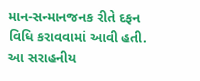માન-સન્માનજનક રીતે દફન વિધિ કરાવવામાં આવી હતી.
આ સરાહનીય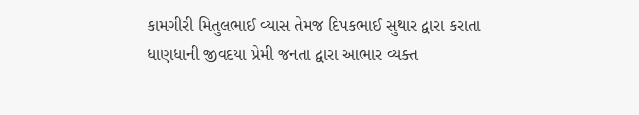કામગીરી મિતુલભાઈ વ્યાસ તેમજ દિપકભાઈ સુથાર દ્વારા કરાતા ધાણધાની જીવદયા પ્રેમી જનતા દ્વારા આભાર વ્યક્ત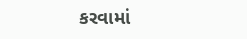કરવામાં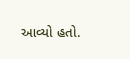આવ્યો હતો.